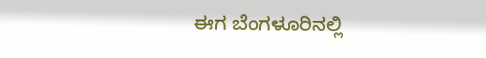ಈಗ ಬೆಂಗಳೂರಿನಲ್ಲಿ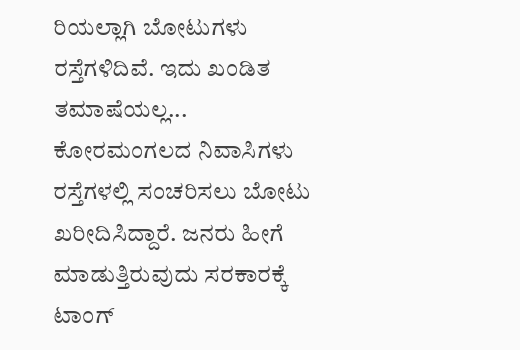ರಿಯಲ್ಲಾಗಿ ಬೋಟುಗಳು ರಸ್ತೆಗಳಿದಿವೆ. ಇದು ಖಂಡಿತ ತಮಾಷೆಯಲ್ಲ... ಕೋರಮಂಗಲದ ನಿವಾಸಿಗಳು ರಸ್ತೆಗಳಲ್ಲಿ ಸಂಚರಿಸಲು ಬೋಟು ಖರೀದಿಸಿದ್ದಾರೆ. ಜನರು ಹೀಗೆ ಮಾಡುತ್ತಿರುವುದು ಸರಕಾರಕ್ಕೆ ಟಾಂಗ್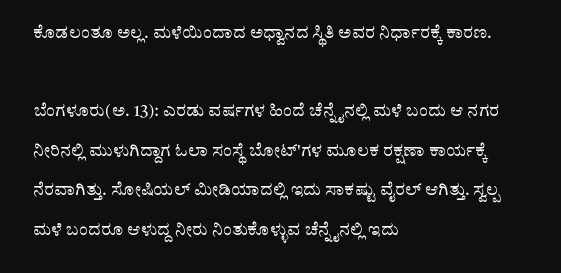ಕೊಡಲಂತೂ ಅಲ್ಲ. ಮಳೆಯಿಂದಾದ ಅಧ್ವಾನದ ಸ್ಥಿತಿ ಅವರ ನಿರ್ಧಾರಕ್ಕೆ ಕಾರಣ.

ಬೆಂಗಳೂರು(ಅ. 13): ಎರಡು ವರ್ಷಗಳ ಹಿಂದೆ ಚೆನ್ನೈನಲ್ಲಿ ಮಳೆ ಬಂದು ಆ ನಗರ ನೀರಿನಲ್ಲಿ ಮುಳುಗಿದ್ದಾಗ ಓಲಾ ಸಂಸ್ಥೆ ಬೋಟ್'ಗಳ ಮೂಲಕ ರಕ್ಷಣಾ ಕಾರ್ಯಕ್ಕೆ ನೆರವಾಗಿತ್ತು. ಸೋಷಿಯಲ್ ಮೀಡಿಯಾದಲ್ಲಿ ಇದು ಸಾಕಷ್ಟು ವೈರಲ್ ಆಗಿತ್ತು. ಸ್ವಲ್ಪ ಮಳೆ ಬಂದರೂ ಆಳುದ್ದ ನೀರು ನಿಂತುಕೊಳ್ಳುವ ಚೆನ್ನೈನಲ್ಲಿ ಇದು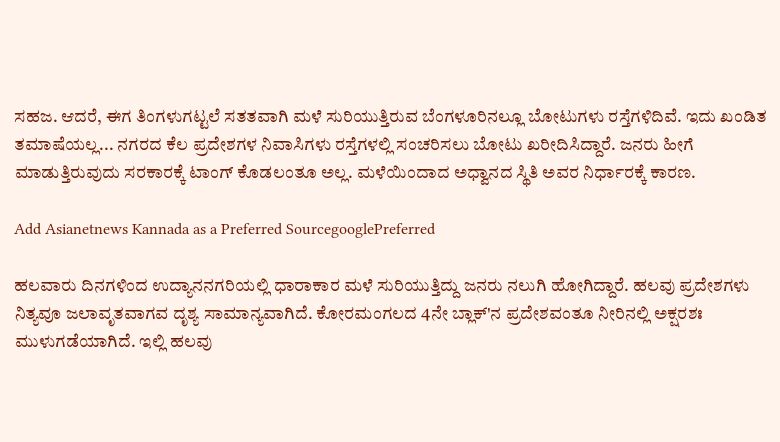ಸಹಜ. ಆದರೆ, ಈಗ ತಿಂಗಳುಗಟ್ಟಲೆ ಸತತವಾಗಿ ಮಳೆ ಸುರಿಯುತ್ತಿರುವ ಬೆಂಗಳೂರಿನಲ್ಲೂ ಬೋಟುಗಳು ರಸ್ತೆಗಳಿದಿವೆ. ಇದು ಖಂಡಿತ ತಮಾಷೆಯಲ್ಲ... ನಗರದ ಕೆಲ ಪ್ರದೇಶಗಳ ನಿವಾಸಿಗಳು ರಸ್ತೆಗಳಲ್ಲಿ ಸಂಚರಿಸಲು ಬೋಟು ಖರೀದಿಸಿದ್ದಾರೆ. ಜನರು ಹೀಗೆ ಮಾಡುತ್ತಿರುವುದು ಸರಕಾರಕ್ಕೆ ಟಾಂಗ್ ಕೊಡಲಂತೂ ಅಲ್ಲ. ಮಳೆಯಿಂದಾದ ಅಧ್ವಾನದ ಸ್ಥಿತಿ ಅವರ ನಿರ್ಧಾರಕ್ಕೆ ಕಾರಣ.

Add Asianetnews Kannada as a Preferred SourcegooglePreferred

ಹಲವಾರು ದಿನಗಳಿಂದ ಉದ್ಯಾನನಗರಿಯಲ್ಲಿ ಧಾರಾಕಾರ ಮಳೆ ಸುರಿಯುತ್ತಿದ್ದು ಜನರು ನಲುಗಿ ಹೋಗಿದ್ದಾರೆ. ಹಲವು ಪ್ರದೇಶಗಳು ನಿತ್ಯವೂ ಜಲಾವೃತವಾಗವ ದೃಶ್ಯ ಸಾಮಾನ್ಯವಾಗಿದೆ. ಕೋರಮಂಗಲದ 4ನೇ ಬ್ಲಾಕ್'ನ ಪ್ರದೇಶವಂತೂ ನೀರಿನಲ್ಲಿ ಅಕ್ಷರಶಃ ಮುಳುಗಡೆಯಾಗಿದೆ. ಇಲ್ಲಿ ಹಲವು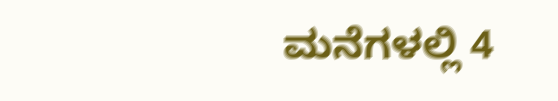ಮನೆಗಳಲ್ಲಿ 4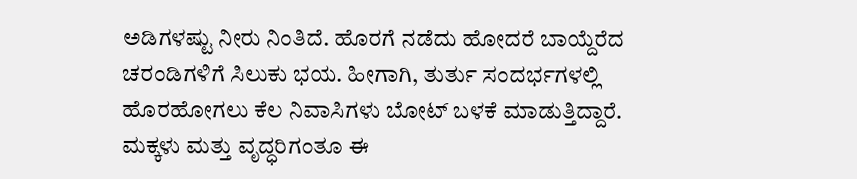ಅಡಿಗಳಷ್ಟು ನೀರು ನಿಂತಿದೆ. ಹೊರಗೆ ನಡೆದು ಹೋದರೆ ಬಾಯ್ದೆರೆದ ಚರಂಡಿಗಳಿಗೆ ಸಿಲುಕು ಭಯ. ಹೀಗಾಗಿ, ತುರ್ತು ಸಂದರ್ಭಗಳಲ್ಲಿ ಹೊರಹೋಗಲು ಕೆಲ ನಿವಾಸಿಗಳು ಬೋಟ್ ಬಳಕೆ ಮಾಡುತ್ತಿದ್ದಾರೆ. ಮಕ್ಕಳು ಮತ್ತು ವೃದ್ಧರಿಗಂತೂ ಈ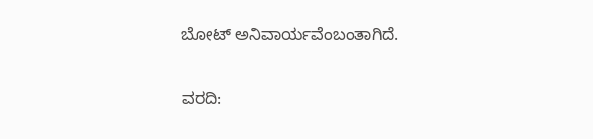ಬೋಟ್ ಅನಿವಾರ್ಯವೆಂಬಂತಾಗಿದೆ.

ವರದಿ: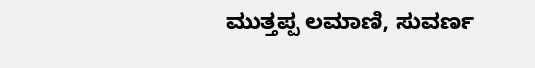ಮುತ್ತಪ್ಪ ಲಮಾಣಿ, ಸುವರ್ಣ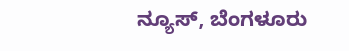ನ್ಯೂಸ್, ಬೆಂಗಳೂರು